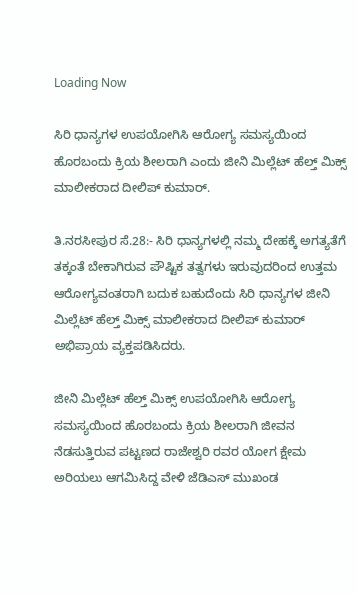Loading Now

ಸಿರಿ ಧಾನ್ಯಗಳ ಉಪಯೋಗಿಸಿ ಆರೋಗ್ಯ ಸಮಸ್ಯಯಿಂದ ಹೊರಬಂದು ಕ್ರಿಯ ಶೀಲರಾಗಿ ಎಂದು ಜೀನಿ ಮಿಲ್ಲೆಟ್ ಹೆಲ್ತ್ ಮಿಕ್ಸ್ ಮಾಲೀಕರಾದ ದೀಲಿಪ್ ಕುಮಾರ್.

ತಿ.ನರಸೀಪುರ ಸೆ.28:- ಸಿರಿ ಧಾನ್ಯಗಳಲ್ಲಿ ನಮ್ಮ ದೇಹಕ್ಕೆ ಅಗತ್ಯತೆಗೆ ತಕ್ಕಂತೆ ಬೇಕಾಗಿರುವ ಪೌಷ್ಟಿಕ ತತ್ವಗಳು ಇರುವುದರಿಂದ ಉತ್ತಮ ಆರೋಗ್ಯವಂತರಾಗಿ ಬದುಕ ಬಹುದೆಂದು ಸಿರಿ ಧಾನ್ಯಗಳ ಜೀನಿ ಮಿಲ್ಲೆಟ್ ಹೆಲ್ತ್ ಮಿಕ್ಸ್ ಮಾಲೀಕರಾದ ದೀಲಿಪ್ ಕುಮಾರ್ ಅಭಿಪ್ರಾಯ ವ್ಯಕ್ತಪಡಿಸಿದರು.

ಜೀನಿ ಮಿಲ್ಲೆಟ್ ಹೆಲ್ತ್ ಮಿಕ್ಸ್ ಉಪಯೋಗಿಸಿ ಆರೋಗ್ಯ ಸಮಸ್ಯಯಿಂದ ಹೊರಬಂದು ಕ್ರಿಯ ಶೀಲರಾಗಿ ಜೀವನ ನೆಡಸುತ್ತಿರುವ ಪಟ್ಟಣದ ರಾಜೇಶ್ವರಿ ರವರ ಯೋಗ ಕ್ಷೇಮ ಅರಿಯಲು ಆಗಮಿಸಿದ್ದ ವೇಳಿ ಜೆಡಿಎಸ್ ಮುಖಂಡ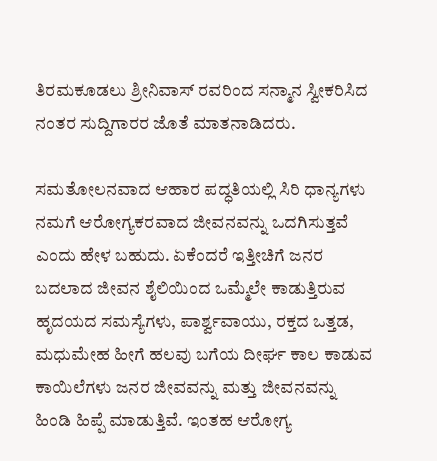ತಿರಮಕೂಡಲು ಶ್ರೀನಿವಾಸ್ ರವರಿಂದ ಸನ್ಮಾನ ಸ್ವೀಕರಿಸಿದ ನಂತರ ಸುದ್ದಿಗಾರರ ಜೊತೆ ಮಾತನಾಡಿದರು.

ಸಮತೋಲನವಾದ ಆಹಾರ ಪದ್ಧತಿಯಲ್ಲಿ ಸಿರಿ ಧಾನ್ಯಗಳು ನಮಗೆ ಆರೋಗ್ಯಕರವಾದ ಜೀವನವನ್ನು ಒದಗಿಸುತ್ತವೆ ಎಂದು ಹೇಳ ಬಹುದು. ಏಕೆಂದರೆ ಇತ್ತೀಚಿಗೆ ಜನರ ಬದಲಾದ ಜೀವನ ಶೈಲಿಯಿಂದ ಒಮ್ಮೆಲೇ ಕಾಡುತ್ತಿರುವ ಹೃದಯದ ಸಮಸ್ಯೆಗಳು, ಪಾರ್ಶ್ವವಾಯು, ರಕ್ತದ ಒತ್ತಡ, ಮಧುಮೇಹ ಹೀಗೆ ಹಲವು ಬಗೆಯ ದೀರ್ಘ ಕಾಲ ಕಾಡುವ ಕಾಯಿಲೆಗಳು ಜನರ ಜೀವವನ್ನು ಮತ್ತು ಜೀವನವನ್ನು ಹಿಂಡಿ ಹಿಪ್ಪೆ ಮಾಡುತ್ತಿವೆ. ಇಂತಹ ಆರೋಗ್ಯ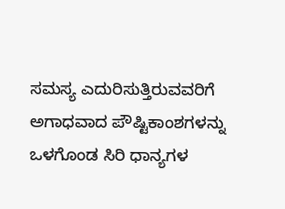ಸಮಸ್ಯ ಎದುರಿಸುತ್ತಿರುವವರಿಗೆ ಅಗಾಧವಾದ ಪೌಷ್ಟಿಕಾಂಶಗಳನ್ನು ಒಳಗೊಂಡ ಸಿರಿ ಧಾನ್ಯಗಳ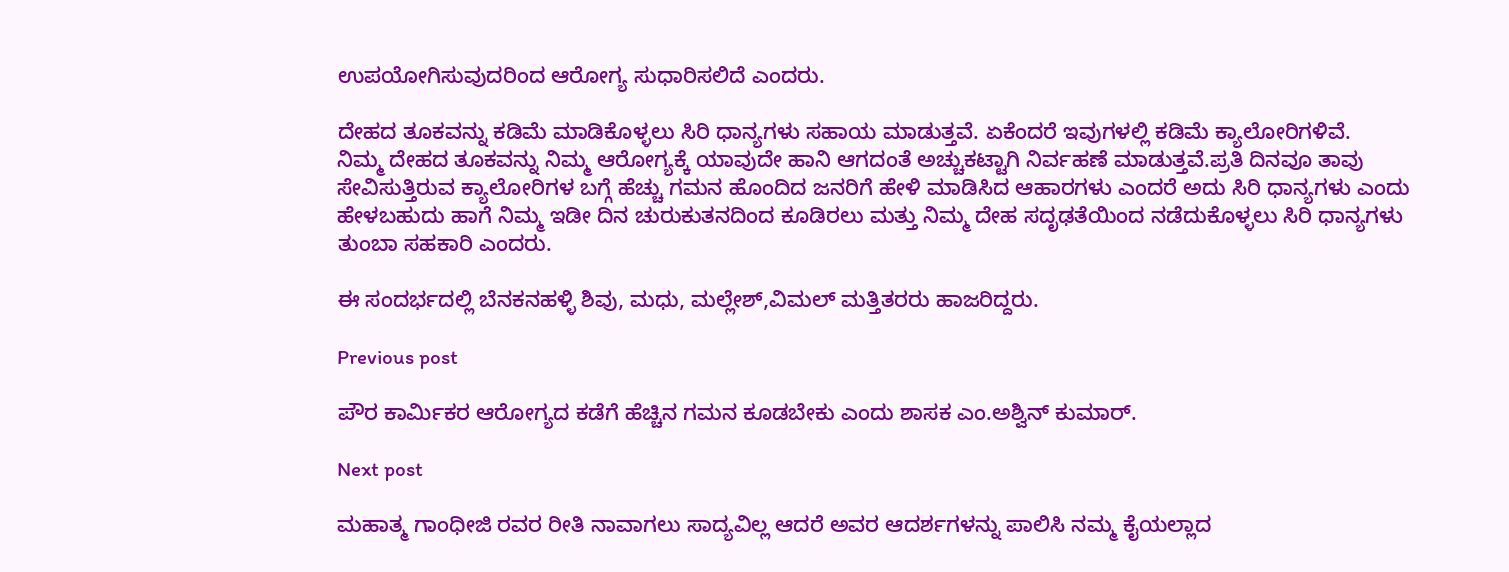ಉಪಯೋಗಿಸುವುದರಿಂದ ಆರೋಗ್ಯ ಸುಧಾರಿಸಲಿದೆ ಎಂದರು.

ದೇಹದ ತೂಕವನ್ನು ಕಡಿಮೆ ಮಾಡಿಕೊಳ್ಳಲು ಸಿರಿ ಧಾನ್ಯಗಳು ಸಹಾಯ ಮಾಡುತ್ತವೆ. ಏಕೆಂದರೆ ಇವುಗಳಲ್ಲಿ ಕಡಿಮೆ ಕ್ಯಾಲೋರಿಗಳಿವೆ.
ನಿಮ್ಮ ದೇಹದ ತೂಕವನ್ನು ನಿಮ್ಮ ಆರೋಗ್ಯಕ್ಕೆ ಯಾವುದೇ ಹಾನಿ ಆಗದಂತೆ ಅಚ್ಚುಕಟ್ಟಾಗಿ ನಿರ್ವಹಣೆ ಮಾಡುತ್ತವೆ.ಪ್ರತಿ ದಿನವೂ ತಾವು ಸೇವಿಸುತ್ತಿರುವ ಕ್ಯಾಲೋರಿಗಳ ಬಗ್ಗೆ ಹೆಚ್ಚು ಗಮನ ಹೊಂದಿದ ಜನರಿಗೆ ಹೇಳಿ ಮಾಡಿಸಿದ ಆಹಾರಗಳು ಎಂದರೆ ಅದು ಸಿರಿ ಧಾನ್ಯಗಳು ಎಂದು ಹೇಳಬಹುದು ಹಾಗೆ ನಿಮ್ಮ ಇಡೀ ದಿನ ಚುರುಕುತನದಿಂದ ಕೂಡಿರಲು ಮತ್ತು ನಿಮ್ಮ ದೇಹ ಸದೃಢತೆಯಿಂದ ನಡೆದುಕೊಳ್ಳಲು ಸಿರಿ ಧಾನ್ಯಗಳು ತುಂಬಾ ಸಹಕಾರಿ ಎಂದರು.

ಈ ಸಂದರ್ಭದಲ್ಲಿ ಬೆನಕನಹಳ್ಳಿ ಶಿವು, ಮಧು, ಮಲ್ಲೇಶ್,ವಿಮಲ್ ಮತ್ತಿತರರು ಹಾಜರಿದ್ದರು.

Previous post

ಪೌರ ಕಾರ್ಮಿಕರ ಆರೋಗ್ಯದ ಕಡೆಗೆ ಹೆಚ್ಚಿನ ಗಮನ ಕೂಡಬೇಕು ಎಂದು ಶಾಸಕ ಎಂ.ಅಶ್ವಿನ್ ಕುಮಾರ್.

Next post

ಮಹಾತ್ಮ ಗಾಂಧೀಜಿ ರವರ ರೀತಿ ನಾವಾಗಲು ಸಾದ್ಯವಿಲ್ಲ ಆದರೆ ಅವರ ಆದರ್ಶಗಳನ್ನು ಪಾಲಿಸಿ ನಮ್ಮ ಕೈಯಲ್ಲಾದ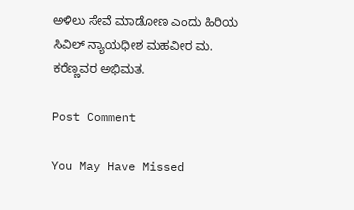ಅಳಿಲು ಸೇವೆ ಮಾಡೋಣ ಎಂದು ಹಿರಿಯ ಸಿವಿಲ್ ನ್ಯಾಯಧೀಶ ಮಹವೀರ ಮ. ಕರೆಣ್ಣವರ ಅಭಿಮತ.

Post Comment

You May Have Missed